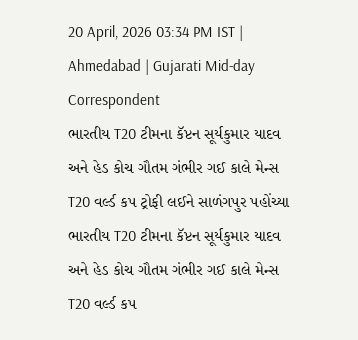20 April, 2026 03:34 PM IST | Ahmedabad | Gujarati Mid-day Correspondent
ભારતીય T20 ટીમના કૅપ્ટન સૂર્યકુમાર યાદવ અને હેડ કોચ ગૌતમ ગંભીર ગઈ કાલે મેન્સ T20 વર્લ્ડ કપ ટ્રોફી લઈને સાળંગપુર પહોંચ્યા
ભારતીય T20 ટીમના કૅપ્ટન સૂર્યકુમાર યાદવ અને હેડ કોચ ગૌતમ ગંભીર ગઈ કાલે મેન્સ T20 વર્લ્ડ કપ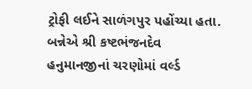ટ્રોફી લઈને સાળંગપુર પહોંચ્યા હતા. બન્નેએ શ્રી કષ્ટભંજનદેવ હનુમાનજીનાં ચરણોમાં વર્લ્ડ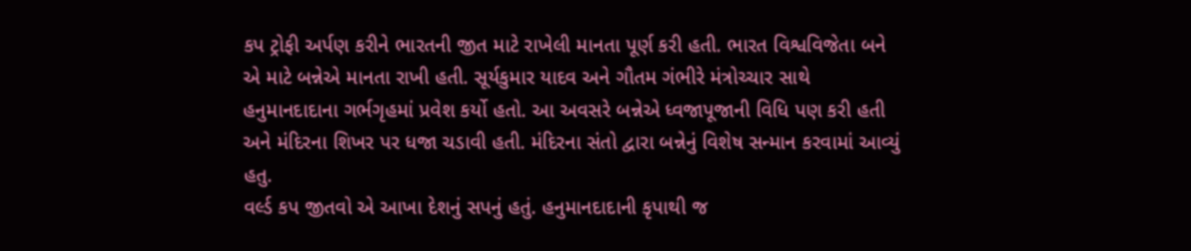કપ ટ્રોફી અર્પણ કરીને ભારતની જીત માટે રાખેલી માનતા પૂર્ણ કરી હતી. ભારત વિશ્વવિજેતા બને એ માટે બન્નેએ માનતા રાખી હતી. સૂર્યકુમાર યાદવ અને ગૌતમ ગંભીરે મંત્રોચ્ચાર સાથે હનુમાનદાદાના ગર્ભગૃહમાં પ્રવેશ કર્યો હતો. આ અવસરે બન્નેએ ધ્વજાપૂજાની વિધિ પણ કરી હતી અને મંદિરના શિખર પર ધજા ચડાવી હતી. મંદિરના સંતો દ્વારા બન્નેનું વિશેષ સન્માન કરવામાં આવ્યું હતુ.
વર્લ્ડ કપ જીતવો એ આખા દેશનું સપનું હતું. હનુમાનદાદાની કૃપાથી જ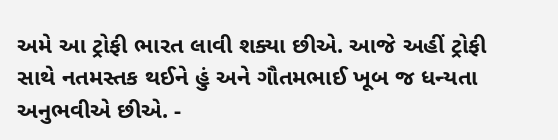અમે આ ટ્રોફી ભારત લાવી શક્યા છીએ. આજે અહીં ટ્રોફી સાથે નતમસ્તક થઈને હું અને ગૌતમભાઈ ખૂબ જ ધન્યતા અનુભવીએ છીએ. -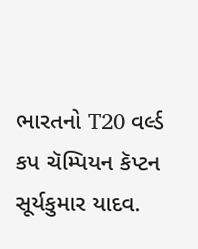ભારતનો T20 વર્લ્ડ કપ ચૅમ્પિયન કૅપ્ટન સૂર્યકુમાર યાદવ.